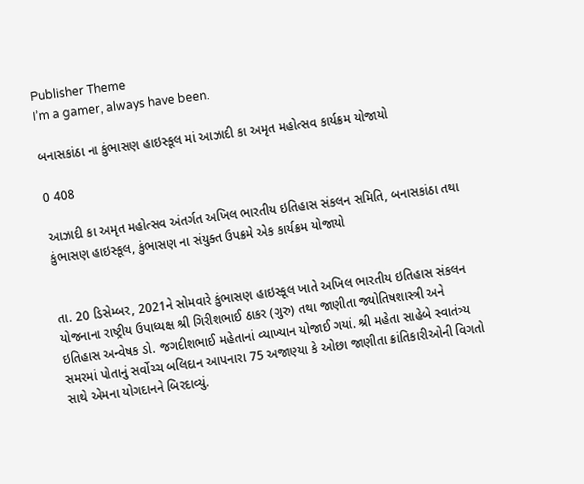Publisher Theme
I’m a gamer, always have been.

બનાસકાંઠા ના કુંભાસણ હાઇસ્કૂલ માં આઝાદી કા અમૃત મહોત્સવ કાર્યક્રમ યોજાયો

0 408

આઝાદી કા અમૃત મહોત્સવ અંતર્ગત અખિલ ભારતીય ઇતિહાસ સંકલન સમિતિ, બનાસકાંઠા તથા કુંભાસણ હાઇસ્કૂલ, કુંભાસણ ના સંયુક્ત ઉપક્રમે એક કાર્યક્રમ યોજાયો


તા. 20 ડિસેમ્બર, 2021ને સોમવારે કુંભાસણ હાઇસ્કૂલ ખાતે અખિલ ભારતીય ઇતિહાસ સંકલન યોજનાના રાષ્ટ્રીય ઉપાધ્યક્ષ શ્રી ગિરીશભાઈ ઠાકર (ગુરુ) તથા જાણીતા જ્યોતિષશાસ્ત્રી અને ઇતિહાસ અન્વેષક ડો. જગદીશભાઈ મહેતાનાં વ્યાખ્યાન યોજાઈ ગયાં. શ્રી મહેતા સાહેબે સ્વાતંત્ર્ય સમરમાં પોતાનું સર્વોચ્ચ બલિદાન આપનારા 75 અજાણ્યા કે ઓછા જાણીતા ક્રાંતિકારીઓની વિગતો સાથે એમના યોગદાનને બિરદાવ્યું.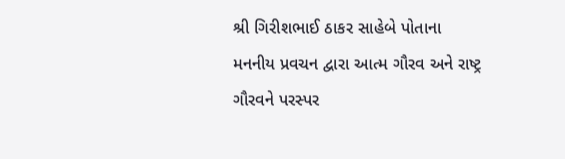શ્રી ગિરીશભાઈ ઠાકર સાહેબે પોતાના મનનીય પ્રવચન દ્વારા આત્મ ગૌરવ અને રાષ્ટ્ર ગૌરવને પરસ્પર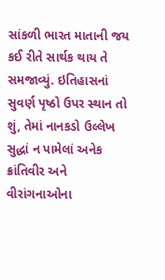સાંકળી ભારત માતાની જય કઈ રીતે સાર્થક થાય તે સમજાવ્યું. ઇતિહાસનાં સુવર્ણ પૃષ્ઠો ઉપર સ્થાન તો શું, તેમાં નાનકડો ઉલ્લેખ સુદ્ધાં ન પામેલાં અનેક ક્રાંતિવીર અને વીરાંગનાઓના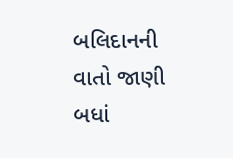બલિદાનની વાતો જાણી બધાં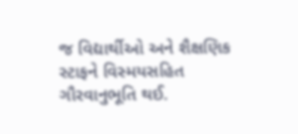જ વિદ્યાર્થીઓ અને શૈક્ષણિક સ્ટાફને વિસ્મયસહિત ગૌરવાનુભૂતિ થઈ.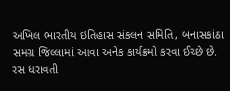અખિલ ભારતીય ઇતિહાસ સંકલન સમિતિ, બનાસકાંઠા સમગ્ર જિલ્લામાં આવા અનેક કાર્યક્રમો કરવા ઈચ્છે છે. રસ ધરાવતી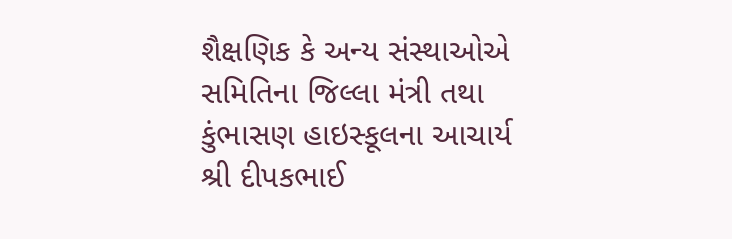શૈક્ષણિક કે અન્ય સંસ્થાઓએ સમિતિના જિલ્લા મંત્રી તથા કુંભાસણ હાઇસ્કૂલના આચાર્ય શ્રી દીપકભાઈ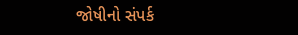જોષીનો સંપર્ક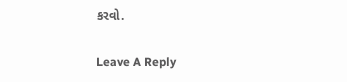કરવો.

Leave A Reply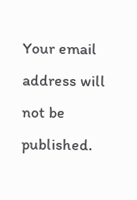Your email address will not be published.